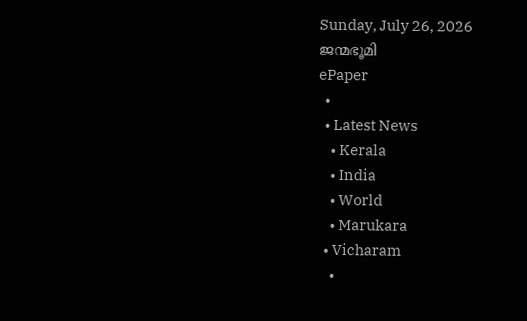Sunday, July 26, 2026
ജന്മഭൂമി
ePaper
  •
  • Latest News
    • Kerala
    • India
    • World
    • Marukara
  • Vicharam
    •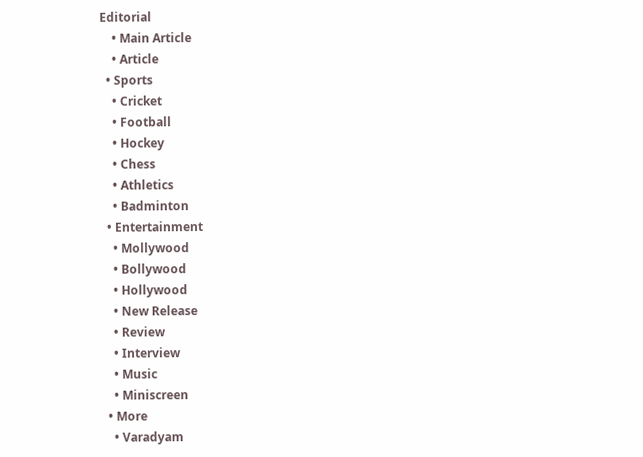Editorial
    • Main Article
    • Article
  • Sports
    • Cricket
    • Football
    • Hockey
    • Chess
    • Athletics
    • Badminton
  • Entertainment
    • Mollywood
    • Bollywood
    • Hollywood
    • New Release
    • Review
    • Interview
    • Music
    • Miniscreen
  • More
    • Varadyam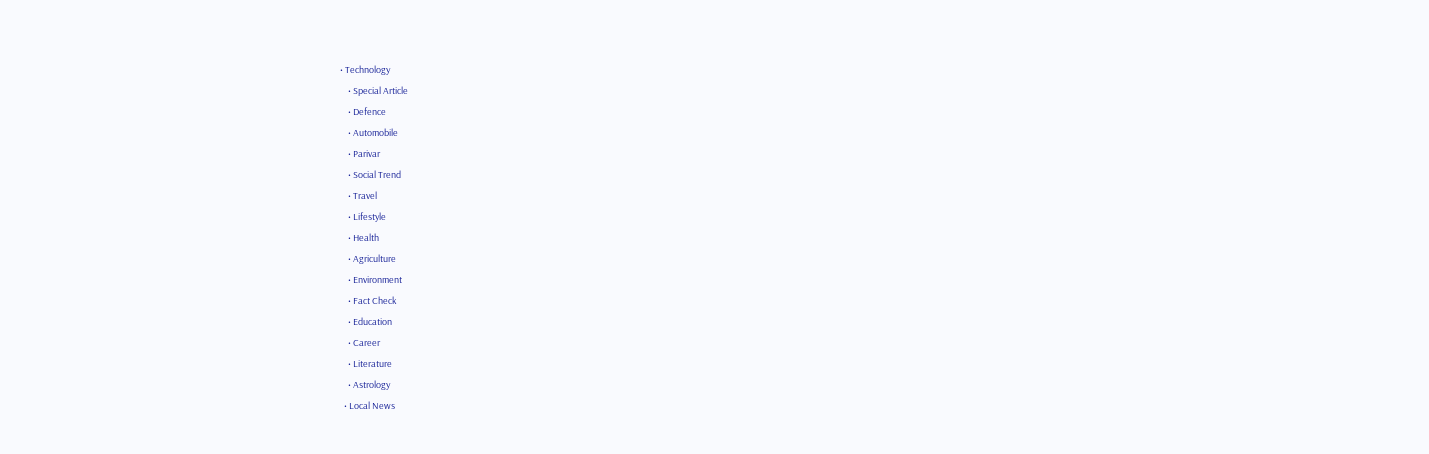• Technology
    • Special Article
    • Defence
    • Automobile
    • Parivar
    • Social Trend
    • Travel
    • Lifestyle
    • Health
    • Agriculture
    • Environment
    • Fact Check
    • Education
    • Career
    • Literature
    • Astrology
  • Local News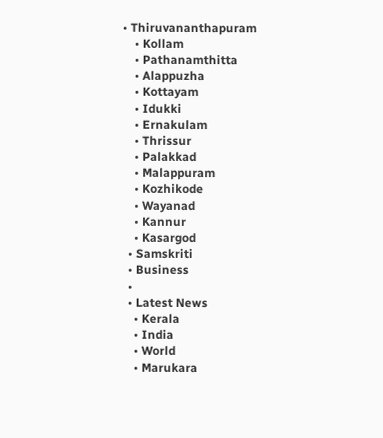• Thiruvananthapuram
    • Kollam
    • Pathanamthitta
    • Alappuzha
    • Kottayam
    • Idukki
    • Ernakulam
    • Thrissur
    • Palakkad
    • Malappuram
    • Kozhikode
    • Wayanad
    • Kannur
    • Kasargod
  • Samskriti
  • Business
  •
  • Latest News
    • Kerala
    • India
    • World
    • Marukara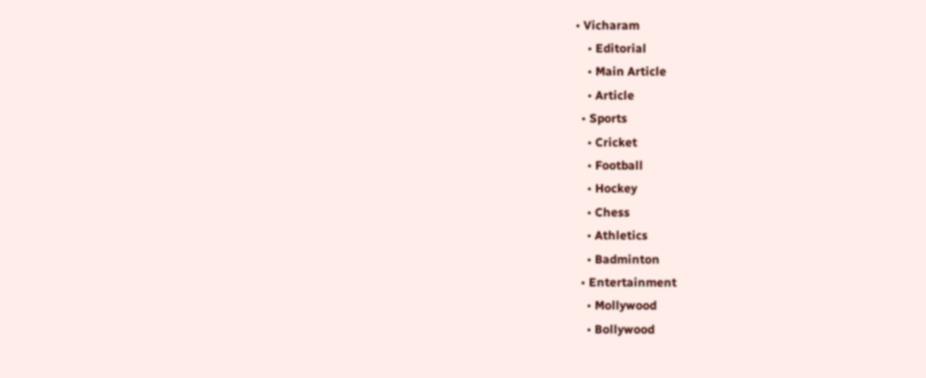• Vicharam
    • Editorial
    • Main Article
    • Article
  • Sports
    • Cricket
    • Football
    • Hockey
    • Chess
    • Athletics
    • Badminton
  • Entertainment
    • Mollywood
    • Bollywood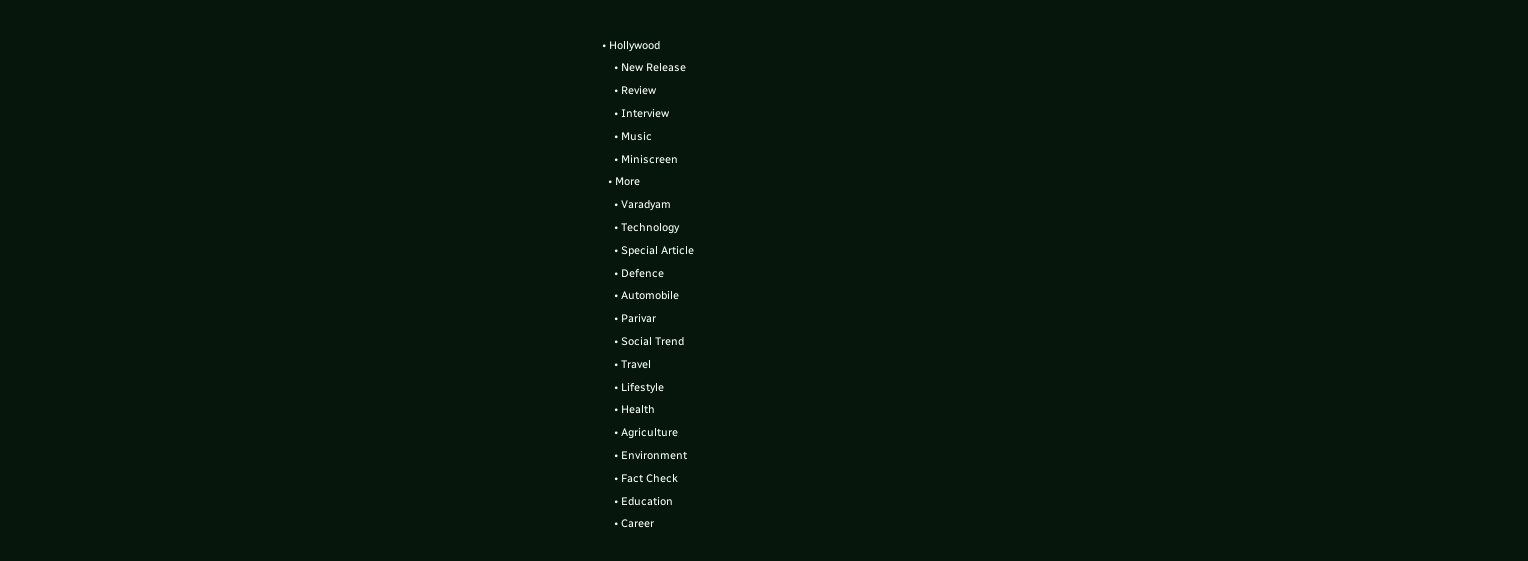• Hollywood
    • New Release
    • Review
    • Interview
    • Music
    • Miniscreen
  • More
    • Varadyam
    • Technology
    • Special Article
    • Defence
    • Automobile
    • Parivar
    • Social Trend
    • Travel
    • Lifestyle
    • Health
    • Agriculture
    • Environment
    • Fact Check
    • Education
    • Career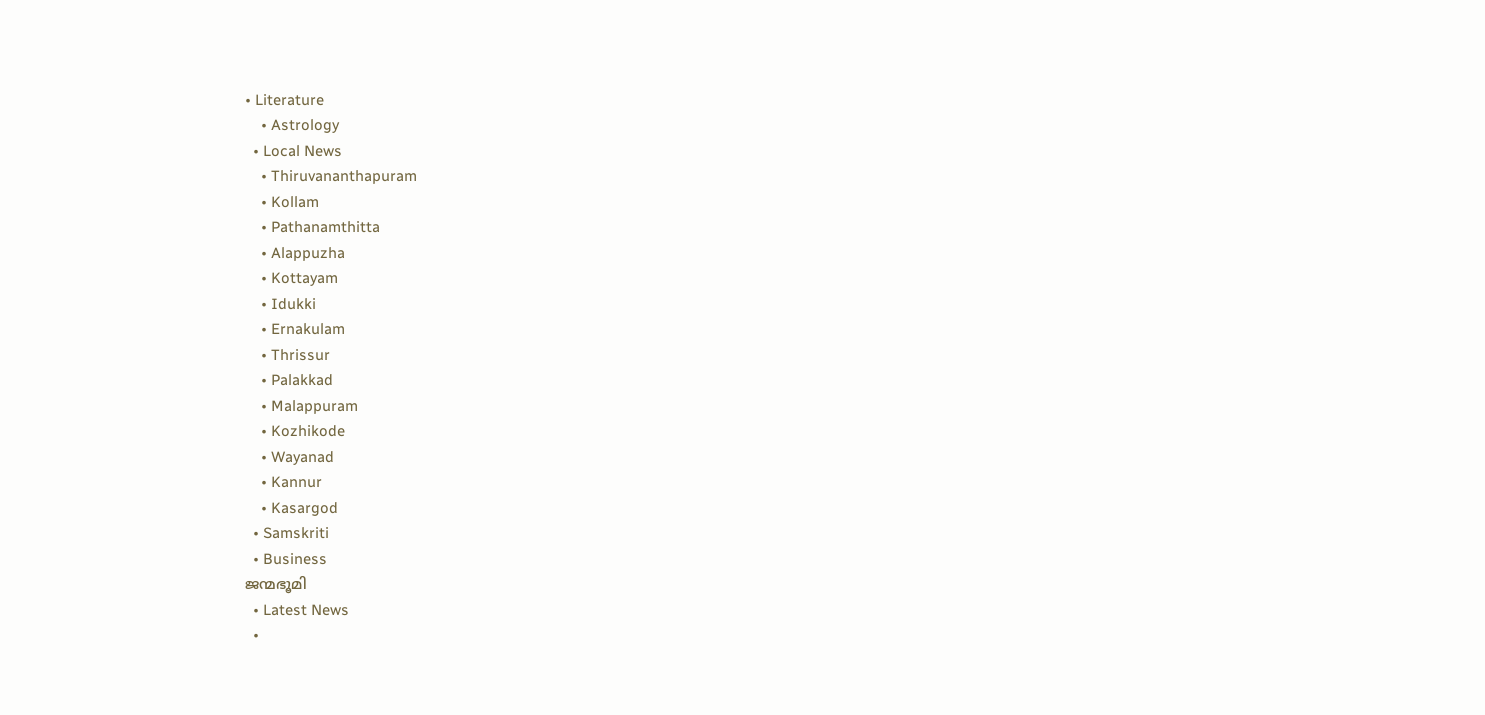• Literature
    • Astrology
  • Local News
    • Thiruvananthapuram
    • Kollam
    • Pathanamthitta
    • Alappuzha
    • Kottayam
    • Idukki
    • Ernakulam
    • Thrissur
    • Palakkad
    • Malappuram
    • Kozhikode
    • Wayanad
    • Kannur
    • Kasargod
  • Samskriti
  • Business
ജന്മഭൂമി
  • Latest News
  •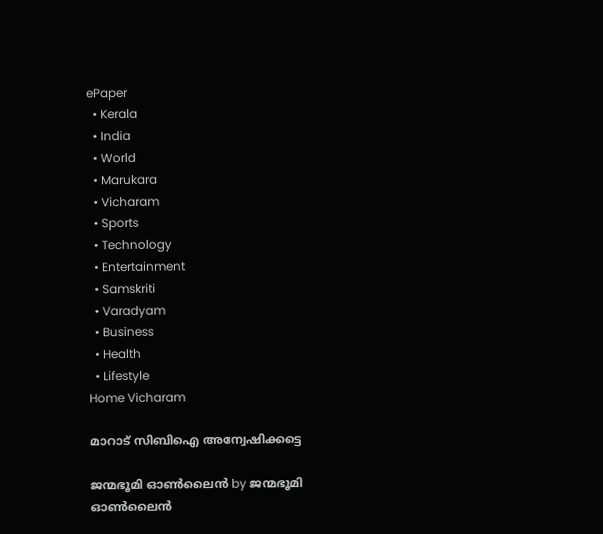ePaper
  • Kerala
  • India
  • World
  • Marukara
  • Vicharam
  • Sports
  • Technology
  • Entertainment
  • Samskriti
  • Varadyam
  • Business
  • Health
  • Lifestyle
Home Vicharam

മാറാട് സിബിഐ അന്വേഷിക്കട്ടെ

ജന്മഭൂമി ഓണ്‍ലൈന്‍ by ജന്മഭൂമി ഓണ്‍ലൈന്‍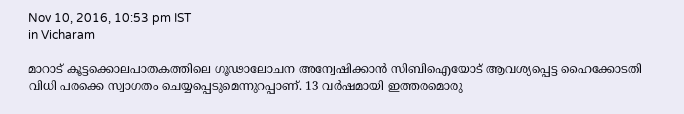Nov 10, 2016, 10:53 pm IST
in Vicharam

മാറാട് കൂട്ടക്കൊലപാതകത്തിലെ ഗൂഢാലോചന അന്വേഷിക്കാന്‍ സിബിഐയോട് ആവശ്യപ്പെട്ട ഹൈക്കോടതി വിധി പരക്കെ സ്വാഗതം ചെയ്യപ്പെടുമെന്നുറപ്പാണ്. 13 വര്‍ഷമായി ഇത്തരമൊരു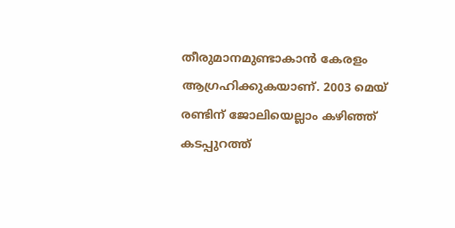തീരുമാനമുണ്ടാകാന്‍ കേരളം ആഗ്രഹിക്കുകയാണ്. 2003 മെയ് രണ്ടിന് ജോലിയെല്ലാം കഴിഞ്ഞ് കടപ്പുറത്ത്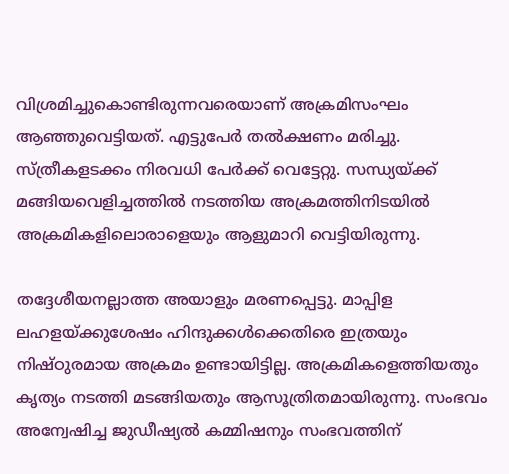വിശ്രമിച്ചുകൊണ്ടിരുന്നവരെയാണ് അക്രമിസംഘം ആഞ്ഞുവെട്ടിയത്. എട്ടുപേര്‍ തല്‍ക്ഷണം മരിച്ചു. സ്ത്രീകളടക്കം നിരവധി പേര്‍ക്ക് വെട്ടേറ്റു. സന്ധ്യയ്‌ക്ക് മങ്ങിയവെളിച്ചത്തില്‍ നടത്തിയ അക്രമത്തിനിടയില്‍ അക്രമികളിലൊരാളെയും ആളുമാറി വെട്ടിയിരുന്നു.

തദ്ദേശീയനല്ലാത്ത അയാളും മരണപ്പെട്ടു. മാപ്പിള ലഹളയ്‌ക്കുശേഷം ഹിന്ദുക്കള്‍ക്കെതിരെ ഇത്രയും നിഷ്ഠുരമായ അക്രമം ഉണ്ടായിട്ടില്ല. അക്രമികളെത്തിയതും കൃത്യം നടത്തി മടങ്ങിയതും ആസൂത്രിതമായിരുന്നു. സംഭവം അന്വേഷിച്ച ജുഡീഷ്യല്‍ കമ്മിഷനും സംഭവത്തിന്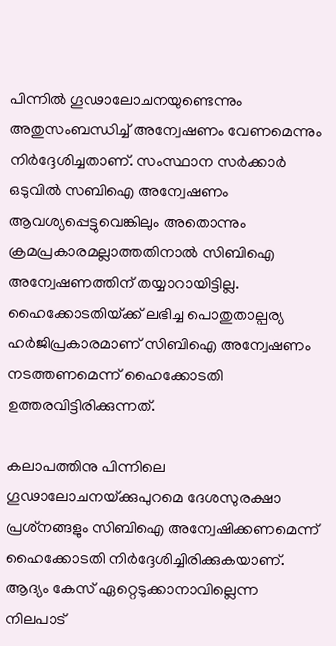പിന്നില്‍ ഗൂഢാലോചനയുണ്ടെന്നും അതുസംബന്ധിച്ച് അന്വേഷണം വേണമെന്നും നിര്‍ദ്ദേശിച്ചതാണ്. സംസ്ഥാന സര്‍ക്കാര്‍ ഒടുവില്‍ സബിഐ അന്വേഷണം ആവശ്യപ്പെട്ടുവെങ്കിലും അതൊന്നും ക്രമപ്രകാരമല്ലാത്തതിനാല്‍ സിബിഐ അന്വേഷണത്തിന് തയ്യാറായിട്ടില്ല. ഹൈക്കോടതിയ്‌ക്ക് ലഭിച്ച പൊതുതാല്പര്യ ഹര്‍ജിപ്രകാരമാണ് സിബിഐ അന്വേഷണം നടത്തണമെന്ന് ഹൈക്കോടതി ഉത്തരവിട്ടിരിക്കുന്നത്.

കലാപത്തിനു പിന്നിലെ ഗൂഢാലോചനയ്‌ക്കുപുറമെ ദേശസുരക്ഷാ പ്രശ്‌നങ്ങളും സിബിഐ അന്വേഷിക്കണമെന്ന് ഹൈക്കോടതി നിര്‍ദ്ദേശിച്ചിരിക്കുകയാണ്. ആദ്യം കേസ് ഏറ്റെടുക്കാനാവില്ലെന്ന നിലപാട്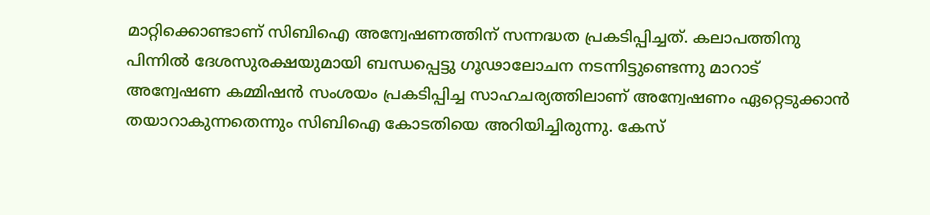മാറ്റിക്കൊണ്ടാണ് സിബിഐ അന്വേഷണത്തിന് സന്നദ്ധത പ്രകടിപ്പിച്ചത്. കലാപത്തിനു പിന്നില്‍ ദേശസുരക്ഷയുമായി ബന്ധപ്പെട്ടു ഗൂഢാലോചന നടന്നിട്ടുണ്ടെന്നു മാറാട് അന്വേഷണ കമ്മിഷന്‍ സംശയം പ്രകടിപ്പിച്ച സാഹചര്യത്തിലാണ് അന്വേഷണം ഏറ്റെടുക്കാന്‍ തയാറാകുന്നതെന്നും സിബിഐ കോടതിയെ അറിയിച്ചിരുന്നു. കേസ്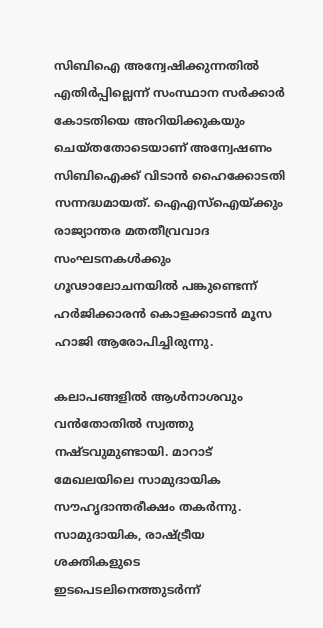സിബിഐ അന്വേഷിക്കുന്നതില്‍ എതിര്‍പ്പില്ലെന്ന് സംസ്ഥാന സര്‍ക്കാര്‍ കോടതിയെ അറിയിക്കുകയും ചെയ്തതോടെയാണ് അന്വേഷണം സിബിഐക്ക് വിടാന്‍ ഹൈക്കോടതി സന്നദ്ധമായത്. ഐഎസ്‌ഐയ്‌ക്കും രാജ്യാന്തര മതതീവ്രവാദ സംഘടനകള്‍ക്കും ഗൂഢാലോചനയില്‍ പങ്കുണ്ടെന്ന് ഹര്‍ജിക്കാരന്‍ കൊളക്കാടന്‍ മൂസ ഹാജി ആരോപിച്ചിരുന്നു.

കലാപങ്ങളില്‍ ആള്‍നാശവും വന്‍തോതില്‍ സ്വത്തു നഷ്ടവുമുണ്ടായി. മാറാട് മേഖലയിലെ സാമുദായിക സൗഹൃദാന്തരീക്ഷം തകര്‍ന്നു. സാമുദായിക, രാഷ്‌ട്രീയ ശക്തികളുടെ ഇടപെടലിനെത്തുടര്‍ന്ന്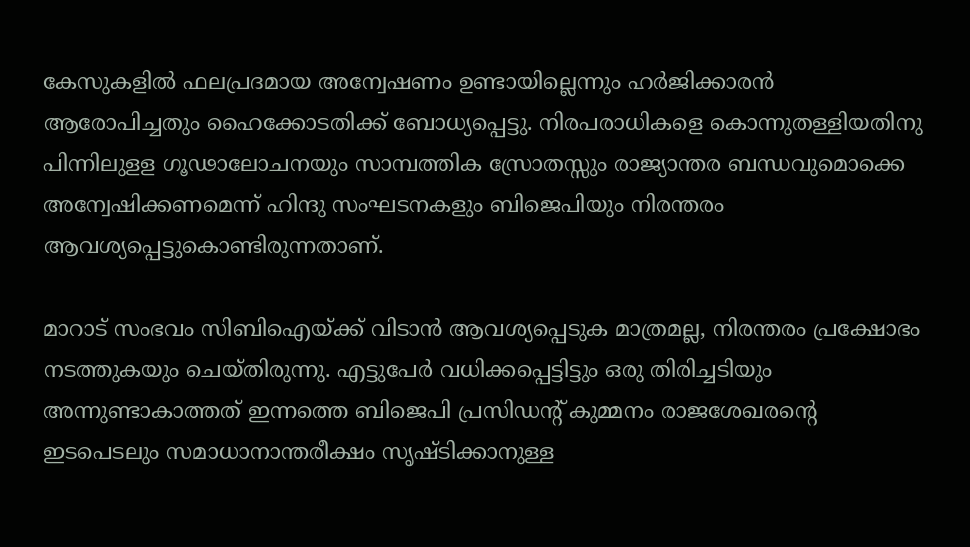കേസുകളില്‍ ഫലപ്രദമായ അന്വേഷണം ഉണ്ടായില്ലെന്നും ഹര്‍ജിക്കാരന്‍ ആരോപിച്ചതും ഹൈക്കോടതിക്ക് ബോധ്യപ്പെട്ടു. നിരപരാധികളെ കൊന്നുതള്ളിയതിനു പിന്നിലുളള ഗൂഢാലോചനയും സാമ്പത്തിക സ്രോതസ്സും രാജ്യാന്തര ബന്ധവുമൊക്കെ അന്വേഷിക്കണമെന്ന് ഹിന്ദു സംഘടനകളും ബിജെപിയും നിരന്തരം ആവശ്യപ്പെട്ടുകൊണ്ടിരുന്നതാണ്.

മാറാട് സംഭവം സിബിഐയ്‌ക്ക് വിടാന്‍ ആവശ്യപ്പെടുക മാത്രമല്ല, നിരന്തരം പ്രക്ഷോഭം നടത്തുകയും ചെയ്തിരുന്നു. എട്ടുപേര്‍ വധിക്കപ്പെട്ടിട്ടും ഒരു തിരിച്ചടിയും അന്നുണ്ടാകാത്തത് ഇന്നത്തെ ബിജെപി പ്രസിഡന്റ് കുമ്മനം രാജശേഖരന്റെ ഇടപെടലും സമാധാനാന്തരീക്ഷം സൃഷ്ടിക്കാനുള്ള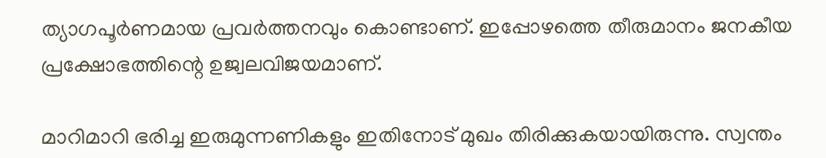ത്യാഗപൂര്‍ണമായ പ്രവര്‍ത്തനവും കൊണ്ടാണ്. ഇപ്പോഴത്തെ തീരുമാനം ജനകീയ പ്രക്ഷോഭത്തിന്റെ ഉജ്വലവിജയമാണ്.

മാറിമാറി ഭരിച്ച ഇരുമുന്നണികളും ഇതിനോട് മുഖം തിരിക്കുകയായിരുന്നു. സ്വന്തം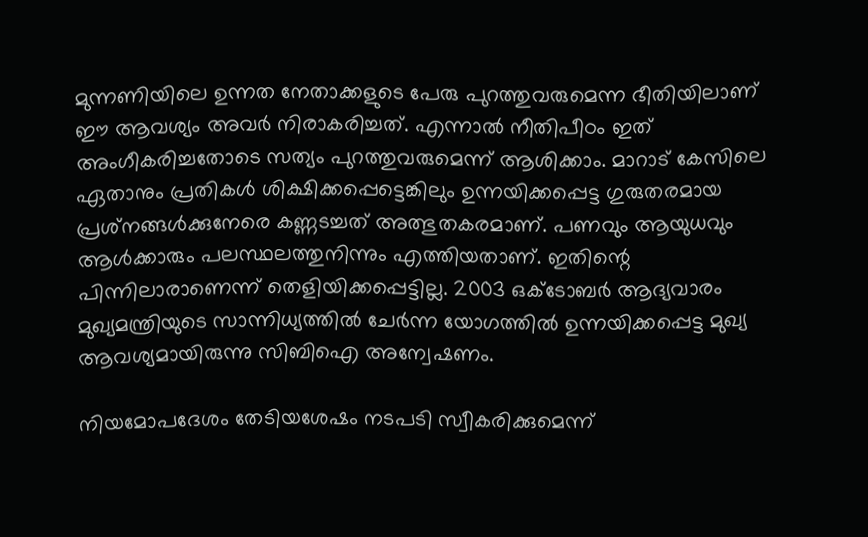മുന്നണിയിലെ ഉന്നത നേതാക്കളുടെ പേരു പുറത്തുവരുമെന്ന ഭീതിയിലാണ് ഈ ആവശ്യം അവര്‍ നിരാകരിച്ചത്. എന്നാല്‍ നീതിപീഠം ഇത് അംഗീകരിച്ചതോടെ സത്യം പുറത്തുവരുമെന്ന് ആശിക്കാം. മാറാട് കേസിലെ ഏതാനും പ്രതികള്‍ ശിക്ഷിക്കപ്പെട്ടെങ്കിലും ഉന്നയിക്കപ്പെട്ട ഗുരുതരമായ പ്രശ്‌നങ്ങള്‍ക്കുനേരെ കണ്ണടച്ചത് അത്ഭുതകരമാണ്. പണവും ആയുധവും ആള്‍ക്കാരും പലസ്ഥലത്തുനിന്നും എത്തിയതാണ്. ഇതിന്റെ പിന്നിലാരാണെന്ന് തെളിയിക്കപ്പെട്ടില്ല. 2003 ഒക്‌ടോബര്‍ ആദ്യവാരം മുഖ്യമന്ത്രിയുടെ സാന്നിധ്യത്തില്‍ ചേര്‍ന്ന യോഗത്തില്‍ ഉന്നയിക്കപ്പെട്ട മുഖ്യ ആവശ്യമായിരുന്നു സിബിഐ അന്വേഷണം.

നിയമോപദേശം തേടിയശേഷം നടപടി സ്വീകരിക്കുമെന്ന്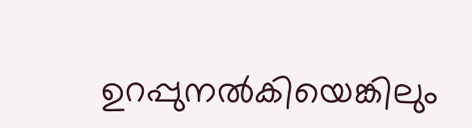ഉറപ്പുനല്‍കിയെങ്കിലും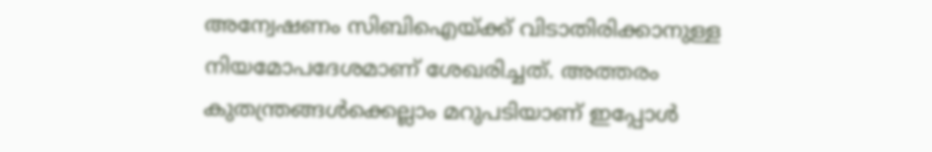അന്വേഷണം സിബിഐയ്‌ക്ക് വിടാതിരിക്കാനുള്ള നിയമോപദേശമാണ് ശേഖരിച്ചത്. അത്തരം കുതന്ത്രങ്ങള്‍ക്കെല്ലാം മറുപടിയാണ് ഇപ്പോള്‍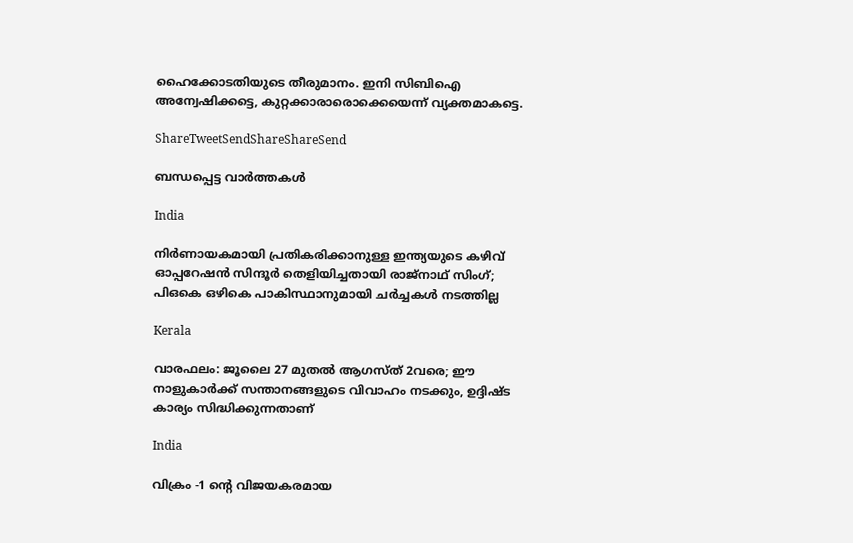ഹൈക്കോടതിയുടെ തീരുമാനം. ഇനി സിബിഐ അന്വേഷിക്കട്ടെ, കുറ്റക്കാരാരൊക്കെയെന്ന് വ്യക്തമാകട്ടെ.

ShareTweetSendShareShareSend

ബന്ധപ്പെട്ട വാര്‍ത്തകള്‍

India

നിർണായകമായി പ്രതികരിക്കാനുള്ള ഇന്ത്യയുടെ കഴിവ് ഓപ്പറേഷൻ സിന്ദൂർ തെളിയിച്ചതായി രാജ്‌നാഥ് സിംഗ്; പി‌ഒ‌കെ ഒഴികെ പാകിസ്ഥാനുമായി ചർച്ചകൾ നടത്തില്ല

Kerala

വാരഫലം: ജൂലൈ 27 മുതല്‍ ആഗസ്ത് 2വരെ; ഈ നാളുകാര്‍ക്ക് സന്താനങ്ങളുടെ വിവാഹം നടക്കും, ഉദ്ദിഷ്ട കാര്യം സിദ്ധിക്കുന്നതാണ്

India

വിക്രം -1 ന്റെ വിജയകരമായ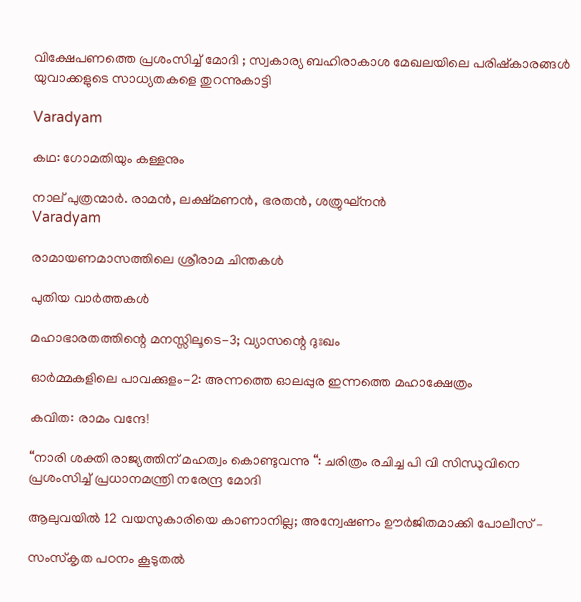വിക്ഷേപണത്തെ പ്രശംസിച്ച് മോദി ; സ്വകാര്യ ബഹിരാകാശ മേഖലയിലെ പരിഷ്കാരങ്ങൾ യുവാക്കളുടെ സാധ്യതകളെ തുറന്നുകാട്ടി

Varadyam

കഥ: ഗോമതിയും കള്ളനും

നാല് പുത്രന്മാര്‍. രാമന്‍, ലക്ഷ്മണന്‍, ഭരതന്‍, ശത്രുഘ്‌നന്‍
Varadyam

രാമായണമാസത്തിലെ ശ്രീരാമ ചിന്തകള്‍

പുതിയ വാര്‍ത്തകള്‍

മഹാഭാരതത്തിന്റെ മനസ്സിലൂടെ-3; വ്യാസന്റെ ദുഃഖം

ഓര്‍മ്മകളിലെ പാവക്കുളം-2: അന്നത്തെ ഓലപ്പുര ഇന്നത്തെ മഹാക്ഷേത്രം

കവിത: രാമം വന്ദേ!

“നാരി ശക്തി രാജ്യത്തിന് മഹത്വം കൊണ്ടുവന്നു “: ചരിത്രം രചിച്ച പി വി സിന്ധുവിനെ പ്രശംസിച്ച് പ്രധാനമന്ത്രി നരേന്ദ്ര മോദി

ആലുവയില്‍ 12 വയസുകാരിയെ കാണാനില്ല; അന്വേഷണം ഊര്‍ജിതമാക്കി പോലീസ് –

സംസ്‌കൃത പഠനം കൂടുതൽ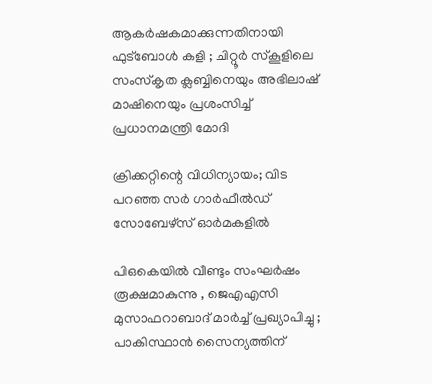ആകർഷകമാക്കുന്നതിനായി ഫുട്‌ബോൾ കളി ; ചിറ്റൂർ സ്കൂളിലെ സംസ്കൃത ക്ലബ്ബിനെയും അഭിലാഷ് മാഷിനെയും പ്രശംസിച്ച് പ്രധാനമന്ത്രി മോദി

ക്രിക്കറ്റിന്റെ വിധിന്യായം; വിട പറഞ്ഞ സര്‍ ഗാര്‍ഫീല്‍ഡ് സോബേഴ്‌സ് ഓര്‍മകളില്‍

പിഒകെയിൽ വീണ്ടും സംഘർഷം രൂക്ഷമാകുന്നു , ജെഎഎസി മുസാഫറാബാദ് മാർച്ച് പ്രഖ്യാപിച്ചു ; പാകിസ്ഥാൻ സൈന്യത്തിന്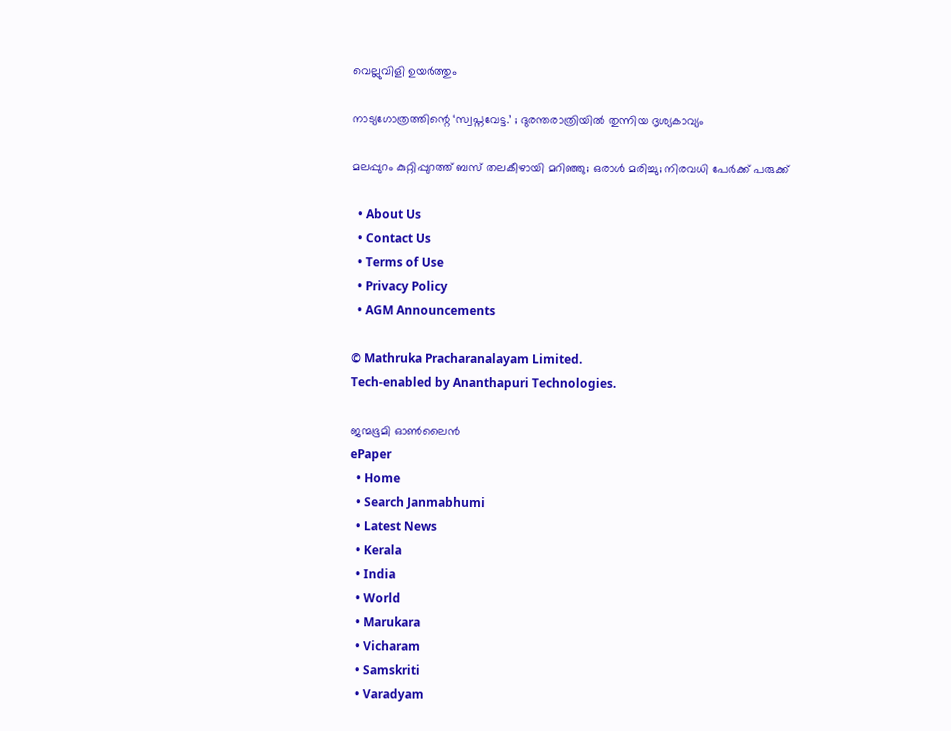വെല്ലുവിളി ഉയർത്തും

നാട്യഗോത്രത്തിന്റെ ‘സ്വപ്നവേട്ട.’ ; ദുരന്തരാത്രിയില്‍ തുന്നിയ ദൃശ്യകാവ്യം

മലപ്പുറം കുറ്റിപ്പുറത്ത് ബസ് തലകീഴായി മറിഞ്ഞു; ഒരാള്‍ മരിച്ചു; നിരവധി പേർക്ക് പരുക്ക്

  • About Us
  • Contact Us
  • Terms of Use
  • Privacy Policy
  • AGM Announcements

© Mathruka Pracharanalayam Limited.
Tech-enabled by Ananthapuri Technologies.

ജന്മഭൂമി ഓണ്‍ലൈന്‍
ePaper
  • Home
  • Search Janmabhumi
  • Latest News
  • Kerala
  • India
  • World
  • Marukara
  • Vicharam
  • Samskriti
  • Varadyam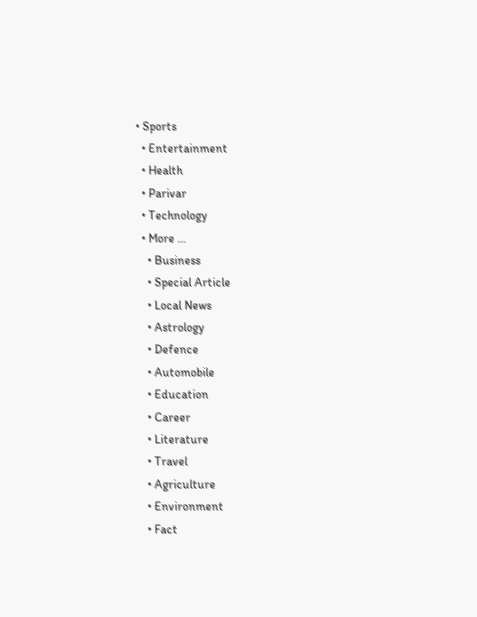• Sports
  • Entertainment
  • Health
  • Parivar
  • Technology
  • More …
    • Business
    • Special Article
    • Local News
    • Astrology
    • Defence
    • Automobile
    • Education
    • Career
    • Literature
    • Travel
    • Agriculture
    • Environment
    • Fact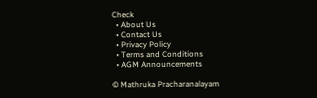Check
  • About Us
  • Contact Us
  • Privacy Policy
  • Terms and Conditions
  • AGM Announcements

© Mathruka Pracharanalayam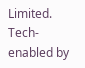Limited.
Tech-enabled by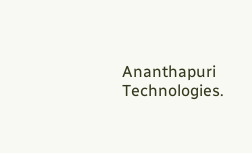Ananthapuri Technologies.